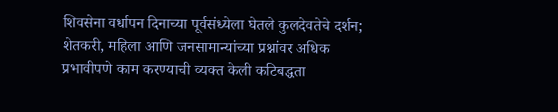शिवसेना वर्धापन दिनाच्या पूर्वसंध्येला घेतले कुलदेवतेचे दर्शन; शेतकरी, महिला आणि जनसामान्यांच्या प्रश्नांवर अधिक प्रभावीपणे काम करण्याची व्यक्त केली कटिबद्धता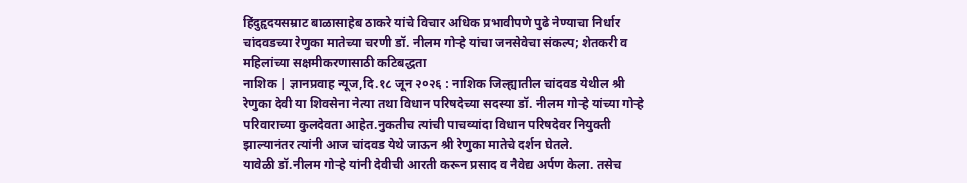हिंदुहृदयसम्राट बाळासाहेब ठाकरे यांचे विचार अधिक प्रभावीपणे पुढे नेण्याचा निर्धार
चांदवडच्या रेणुका मातेच्या चरणी डॉ. नीलम गोऱ्हे यांचा जनसेवेचा संकल्प; शेतकरी व महिलांच्या सक्षमीकरणासाठी कटिबद्धता
नाशिक | ज्ञानप्रवाह न्यूज,दि.१८ जून २०२६ : नाशिक जिल्ह्यातील चांदवड येथील श्री रेणुका देवी या शिवसेना नेत्या तथा विधान परिषदेच्या सदस्या डॉ. नीलम गोऱ्हे यांच्या गोऱ्हे परिवाराच्या कुलदेवता आहेत.नुकतीच त्यांची पाचव्यांदा विधान परिषदेवर नियुक्ती झाल्यानंतर त्यांनी आज चांदवड येथे जाऊन श्री रेणुका मातेचे दर्शन घेतले.
यावेळी डॉ.नीलम गोऱ्हे यांनी देवीची आरती करून प्रसाद व नैवेद्य अर्पण केला. तसेच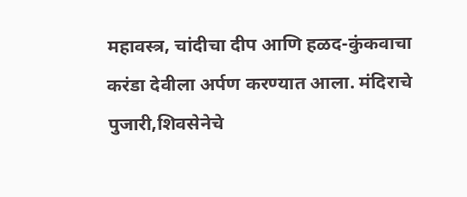महावस्त्र, चांदीचा दीप आणि हळद-कुंकवाचा करंडा देवीला अर्पण करण्यात आला. मंदिराचे पुजारी,शिवसेनेचे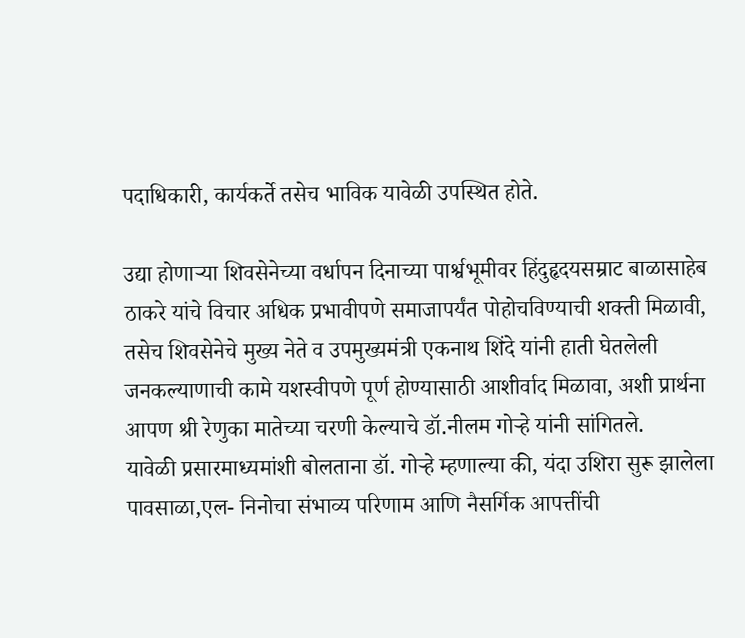पदाधिकारी, कार्यकर्ते तसेच भाविक यावेळी उपस्थित होते.

उद्या होणाऱ्या शिवसेनेच्या वर्धापन दिनाच्या पार्श्वभूमीवर हिंदुहृदयसम्राट बाळासाहेब ठाकरे यांचे विचार अधिक प्रभावीपणे समाजापर्यंत पोहोचविण्याची शक्ती मिळावी, तसेच शिवसेनेचे मुख्य नेते व उपमुख्यमंत्री एकनाथ शिंदे यांनी हाती घेतलेली जनकल्याणाची कामे यशस्वीपणे पूर्ण होण्यासाठी आशीर्वाद मिळावा, अशी प्रार्थना आपण श्री रेणुका मातेच्या चरणी केल्याचे डॉ.नीलम गोऱ्हे यांनी सांगितले.
यावेळी प्रसारमाध्यमांशी बोलताना डॉ. गोऱ्हे म्हणाल्या की, यंदा उशिरा सुरू झालेला पावसाळा,एल- निनोचा संभाव्य परिणाम आणि नैसर्गिक आपत्तींची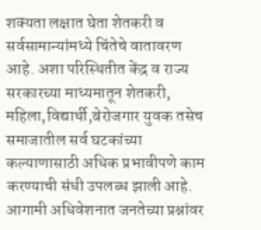शक्यता लक्षात घेता शेतकरी व सर्वसामान्यांमध्ये चिंतेचे वातावरण आहे. अशा परिस्थितीत केंद्र व राज्य सरकारच्या माध्यमातून शेतकरी, महिला,विद्यार्थी,बेरोजगार युवक तसेच समाजातील सर्व घटकांच्या कल्याणासाठी अधिक प्रभावीपणे काम करण्याची संधी उपलब्ध झाली आहे.
आगामी अधिवेशनात जनतेच्या प्रश्नांवर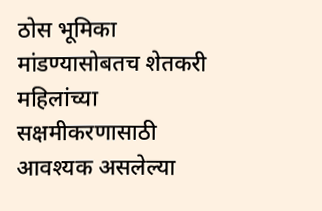ठोस भूमिका मांडण्यासोबतच शेतकरी महिलांच्या सक्षमीकरणासाठी आवश्यक असलेल्या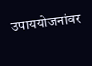उपाययोजनांवर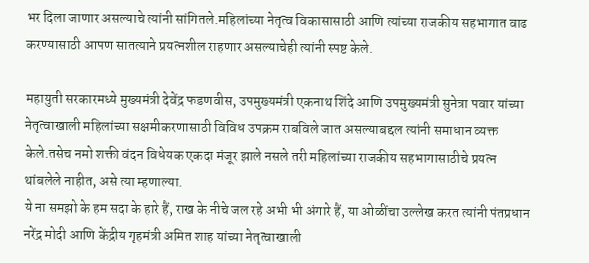भर दिला जाणार असल्याचे त्यांनी सांगितले.महिलांच्या नेतृत्व विकासासाठी आणि त्यांच्या राजकीय सहभागात वाढ करण्यासाठी आपण सातत्याने प्रयत्नशील राहणार असल्याचेही त्यांनी स्पष्ट केले.

महायुती सरकारमध्ये मुख्यमंत्री देवेंद्र फडणवीस, उपमुख्यमंत्री एकनाथ शिंदे आणि उपमुख्यमंत्री सुनेत्रा पवार यांच्या नेतृत्वाखाली महिलांच्या सक्षमीकरणासाठी विविध उपक्रम राबविले जात असल्याबद्दल त्यांनी समाधान व्यक्त केले.तसेच नमो शक्ती वंदन विधेयक एकदा मंजूर झाले नसले तरी महिलांच्या राजकीय सहभागासाठीचे प्रयत्न थांबलेले नाहीत, असे त्या म्हणाल्या.
ये ना समझो के हम सदा के हारे हैं, राख के नीचे जल रहे अभी भी अंगारे हैं, या ओळींचा उल्लेख करत त्यांनी पंतप्रधान नरेंद्र मोदी आणि केंद्रीय गृहमंत्री अमित शाह यांच्या नेतृत्वाखाली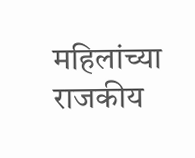महिलांच्या राजकीय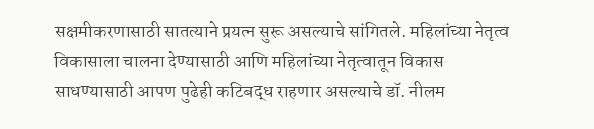सक्षमीकरणासाठी सातत्याने प्रयत्न सुरू असल्याचे सांगितले. महिलांच्या नेतृत्व विकासाला चालना देण्यासाठी आणि महिलांच्या नेतृत्वातून विकास साधण्यासाठी आपण पुढेही कटिबद्ध राहणार असल्याचे डॉ. नीलम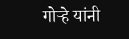गोऱ्हे यांनी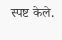स्पष्ट केले.